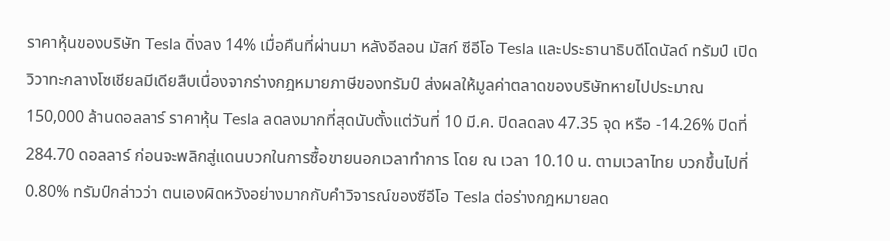ราคาหุ้นของบริษัท Tesla ดิ่งลง 14% เมื่อคืนที่ผ่านมา หลังอีลอน มัสก์ ซีอีโอ Tesla และประธานาธิบดีโดนัลด์ ทรัมป์ เปิดวิวาทะกลางโซเชียลมีเดียสืบเนื่องจากร่างกฎหมายภาษีของทรัมป์ ส่งผลให้มูลค่าตลาดของบริษัทหายไปประมาณ 150,000 ล้านดอลลาร์ ราคาหุ้น Tesla ลดลงมากที่สุดนับตั้งแต่วันที่ 10 มี.ค. ปิดลดลง 47.35 จุด หรือ -14.26% ปิดที่ 284.70 ดอลลาร์ ก่อนจะพลิกสู่แดนบวกในการซื้อขายนอกเวลาทำการ โดย ณ เวลา 10.10 น. ตามเวลาไทย บวกขึ้นไปที่ 0.80% ทรัมป์กล่าวว่า ตนเองผิดหวังอย่างมากกับคำวิจารณ์ของซีอีโอ Tesla ต่อร่างกฎหมายลด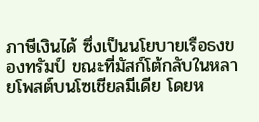ภาษีเงินได้ ซึ่งเป็นนโยบายเรือธงของทรัมป์ ขณะที่มัสก์โต้กลับในหลายโพสต์บนโซเชียลมีเดีย โดยห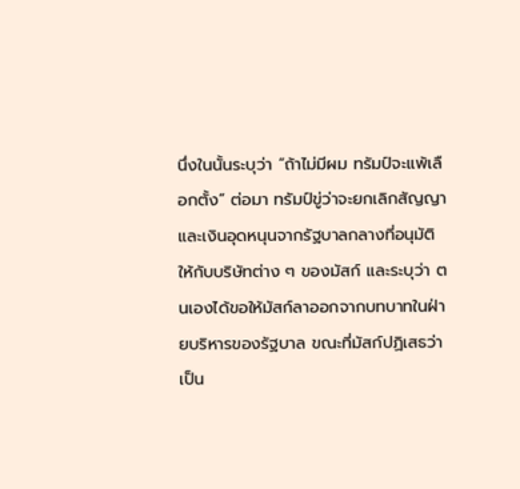นึ่งในนั้นระบุว่า “ถ้าไม่มีผม ทรัมป์จะแพ้เลือกตั้ง” ต่อมา ทรัมป์ขู่ว่าจะยกเลิกสัญญาและเงินอุดหนุนจากรัฐบาลกลางที่อนุมัติให้กับบริษัทต่าง ๆ ของมัสก์ และระบุว่า ตนเองได้ขอให้มัสก์ลาออกจากบทบาทในฝ่ายบริหารของรัฐบาล ขณะที่มัสก์ปฏิเสธว่า เป็น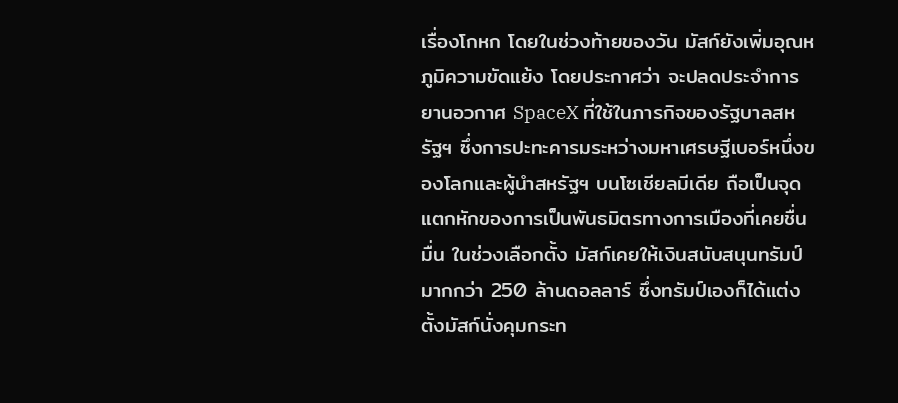เรื่องโกหก โดยในช่วงท้ายของวัน มัสก์ยังเพิ่มอุณหภูมิความขัดแย้ง โดยประกาศว่า จะปลดประจำการยานอวกาศ SpaceX ที่ใช้ในภารกิจของรัฐบาลสหรัฐฯ ซึ่งการปะทะคารมระหว่างมหาเศรษฐีเบอร์หนึ่งของโลกและผู้นำสหรัฐฯ บนโซเชียลมีเดีย ถือเป็นจุดแตกหักของการเป็นพันธมิตรทางการเมืองที่เคยชื่นมื่น ในช่วงเลือกตั้ง มัสก์เคยให้เงินสนับสนุนทรัมป์มากกว่า 250 ล้านดอลลาร์ ซึ่งทรัมป์เองก็ได้แต่งตั้งมัสก์นั่งคุมกระท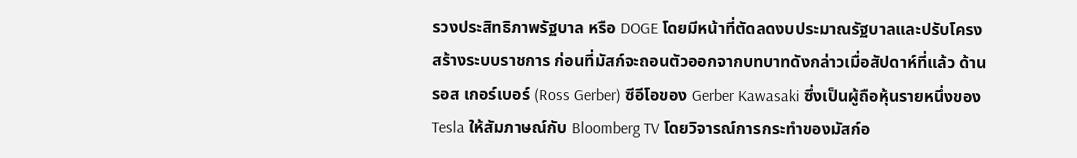รวงประสิทธิภาพรัฐบาล หรือ DOGE โดยมีหน้าที่ตัดลดงบประมาณรัฐบาลและปรับโครงสร้างระบบราชการ ก่อนที่มัสก์จะถอนตัวออกจากบทบาทดังกล่าวเมื่อสัปดาห์ที่แล้ว ด้าน รอส เกอร์เบอร์ (Ross Gerber) ซีอีโอของ Gerber Kawasaki ซึ่งเป็นผู้ถือหุ้นรายหนึ่งของ Tesla ให้สัมภาษณ์กับ Bloomberg TV โดยวิจารณ์การกระทำของมัสก์อ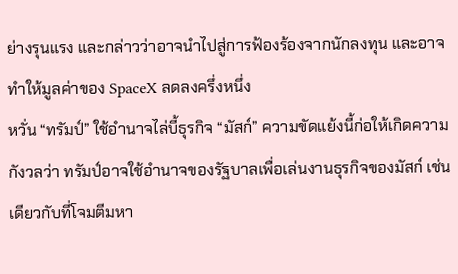ย่างรุนแรง และกล่าวว่าอาจนำไปสู่การฟ้องร้องจากนักลงทุน และอาจทำให้มูลค่าของ SpaceX ลดลงครึ่งหนึ่ง
หวั่น “ทรัมป์” ใช้อำนาจไล่บี้ธุรกิจ “มัสก์” ความขัดแย้งนี้ก่อให้เกิดความกังวลว่า ทรัมป์อาจใช้อำนาจของรัฐบาลเพื่อเล่นงานธุรกิจของมัสก์ เช่นเดียวกับที่โจมตีมหา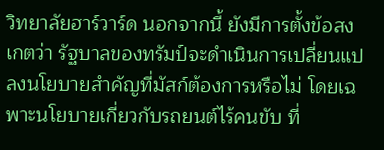วิทยาลัยฮาร์วาร์ด นอกจากนี้ ยังมีการตั้งข้อสงเกตว่า รัฐบาลของทรัมป์จะดำเนินการเปลี่ยนแปลงนโยบายสำคัญที่มัสก์ต้องการหรือไม่ โดยเฉพาะนโยบายเกี่ยวกับรถยนต์ไร้คนขับ ที่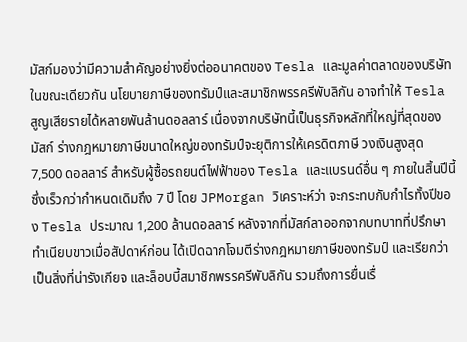มัสก์มองว่ามีความสำคัญอย่างยิ่งต่ออนาคตของ Tesla และมูลค่าตลาดของบริษัท ในขณะเดียวกัน นโยบายภาษีของทรัมป์และสมาชิกพรรครีพับลิกัน อาจทำให้ Tesla สูญเสียรายได้หลายพันล้านดอลลาร์ เนื่องจากบริษัทนี้เป็นธุรกิจหลักที่ใหญ่ที่สุดของมัสก์ ร่างกฎหมายภาษีขนาดใหญ่ของทรัมป์จะยุติการให้เครดิตภาษี วงเงินสูงสุด 7,500 ดอลลาร์ สำหรับผู้ซื้อรถยนต์ไฟฟ้าของ Tesla และแบรนด์อื่น ๆ ภายในสิ้นปีนี้ ซึ่งเร็วกว่ากำหนดเดิมถึง 7 ปี โดย JPMorgan วิเคราะห์ว่า จะกระทบกับกำไรทั้งปีของ Tesla ประมาณ 1,200 ล้านดอลลาร์ หลังจากที่มัสก์ลาออกจากบทบาทที่ปรึกษาทำเนียบขาวเมื่อสัปดาห์ก่อน ได้เปิดฉากโจมตีร่างกฎหมายภาษีของทรัมป์ และเรียกว่า เป็นสิ่งที่น่ารังเกียจ และล็อบบี้สมาชิกพรรครีพับลิกัน รวมถึงการยื่นเรื่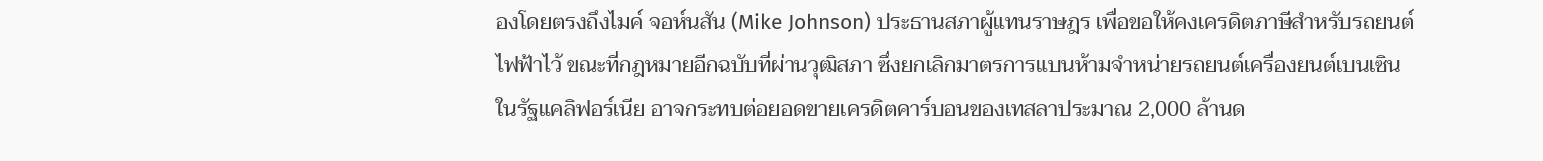องโดยตรงถึงไมค์ จอห์นสัน (Mike Johnson) ประธานสภาผู้แทนราษฎร เพื่อขอให้คงเครดิตภาษีสำหรับรถยนต์ไฟฟ้าไว้ ขณะที่กฎหมายอีกฉบับที่ผ่านวุฒิสภา ซึ่งยกเลิกมาตรการแบนห้ามจำหน่ายรถยนต์เครื่องยนต์เบนเซินในรัฐแคลิฟอร์เนีย อาจกระทบต่อยอดขายเครดิตคาร์บอนของเทสลาประมาณ 2,000 ล้านด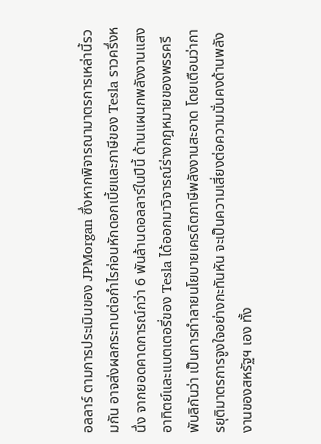อลลาร์ ตามการประเมินของ JPMorgan ซึ่งหากพิจารณามาตรการเหล่านี้รวมกัน อาจส่งผลกระทบต่อกำไรก่อนหักดอกเบี้ยและภาษีของ Tesla ราวครึ่งหนึ่ง จากยอดคาดการณ์กว่า 6 พันล้านดอลลาร์ในปีนี้ ด้านแผนกพลังงานแสงอาทิตย์และแบตเตอรี่ของ Tesla ได้ออกมาวิจารณ์ร่างกฎหมายของพรรครีพับลิกันว่า เป็นการทำลายนโยบายเครดิตภาษีพลังงานสะอาด โดยเตือนว่าการยุติมาตรการจูงใจอย่างกะทันหัน จะเป็นความเสี่ยงต่อความมั่นคงด้านพลังงานของสหรัฐฯ เอง ทั้ง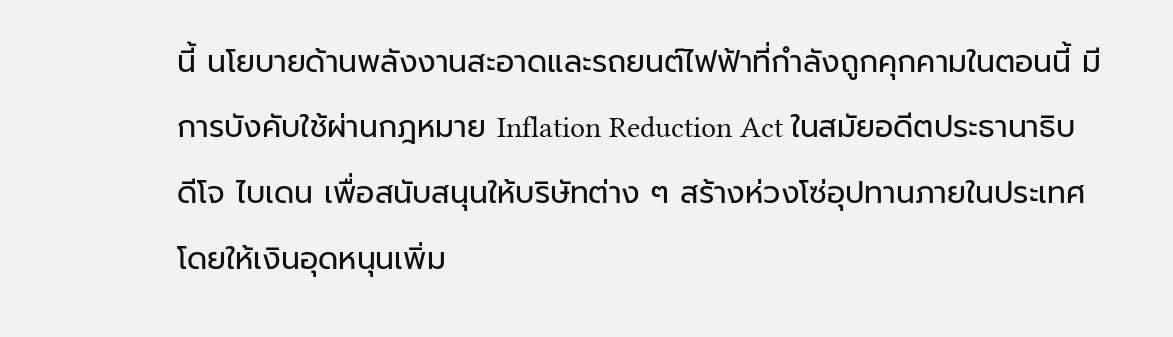นี้ นโยบายด้านพลังงานสะอาดและรถยนต์ไฟฟ้าที่กำลังถูกคุกคามในตอนนี้ มีการบังคับใช้ผ่านกฎหมาย Inflation Reduction Act ในสมัยอดีตประธานาธิบดีโจ ไบเดน เพื่อสนับสนุนให้บริษัทต่าง ๆ สร้างห่วงโซ่อุปทานภายในประเทศ โดยให้เงินอุดหนุนเพิ่ม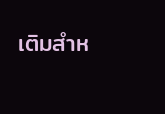เติมสำห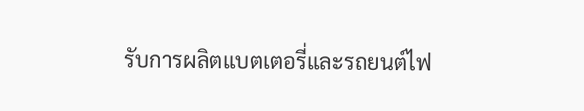รับการผลิตแบตเตอรี่และรถยนต์ไฟ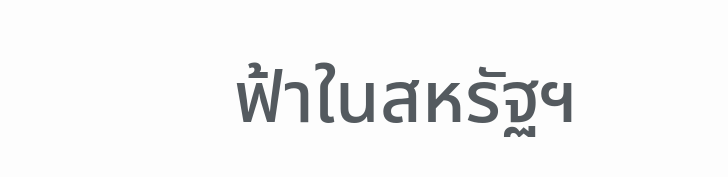ฟ้าในสหรัฐฯ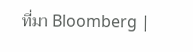ที่มา Bloomberg |